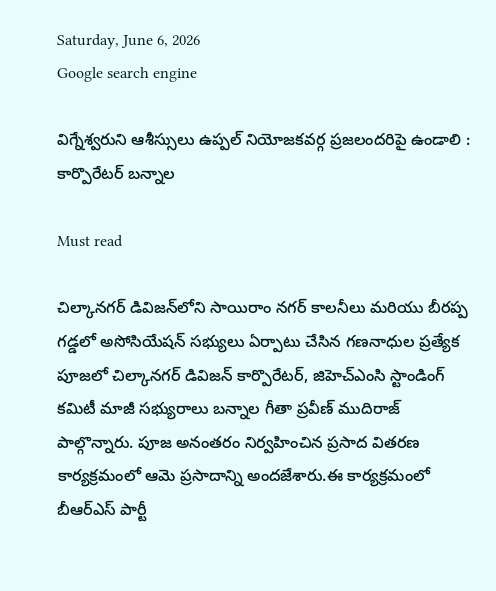Saturday, June 6, 2026
Google search engine

విగ్నేశ్వరుని ఆశీస్సులు ఉప్పల్ నియోజకవర్గ ప్రజలందరిపై ఉండాలి : కార్పొరేటర్ బన్నాల

Must read

చిల్కానగర్ డివిజన్‌లోని సాయిరాం నగర్ కాలనీలు మరియు బీరప్ప గడ్డలో అసోసియేషన్ సభ్యులు ఏర్పాటు చేసిన గణనాధుల ప్రత్యేక పూజలో చిల్కానగర్ డివిజన్ కార్పొరేటర్, జిహెచ్ఎంసి స్టాండింగ్ కమిటీ మాజీ సభ్యురాలు బన్నాల గీతా ప్రవీణ్ ముదిరాజ్ పాల్గొన్నారు. పూజ అనంతరం నిర్వహించిన ప్రసాద వితరణ కార్యక్రమంలో ఆమె ప్రసాదాన్ని అందజేశారు.ఈ కార్యక్రమంలో బీఆర్‌ఎస్ పార్టీ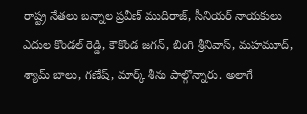రాష్ట్ర నేతలు బన్నాల ప్రవీణ్ ముదిరాజ్, సీనియర్ నాయకులు ఎదుల కొండల్ రెడ్డి, కౌకొండ జగన్, బింగి శ్రీనివాస్, మహమూద్, శ్యామ్ బాలు, గణేష్, మార్క్ శీను పాల్గొన్నారు. అలాగే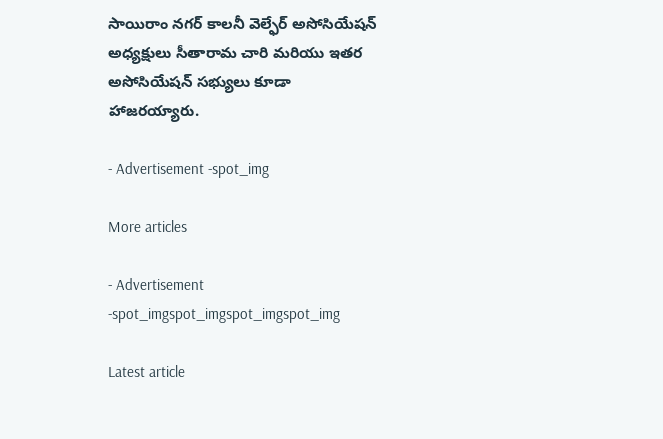సాయిరాం నగర్ కాలనీ వెల్ఫేర్ అసోసియేషన్ అధ్యక్షులు సీతారామ చారి మరియు ఇతర అసోసియేషన్ సభ్యులు కూడా హాజరయ్యారు.

- Advertisement -spot_img

More articles

- Advertisement -spot_imgspot_imgspot_imgspot_img

Latest article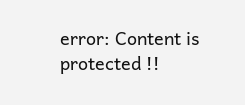error: Content is protected !!